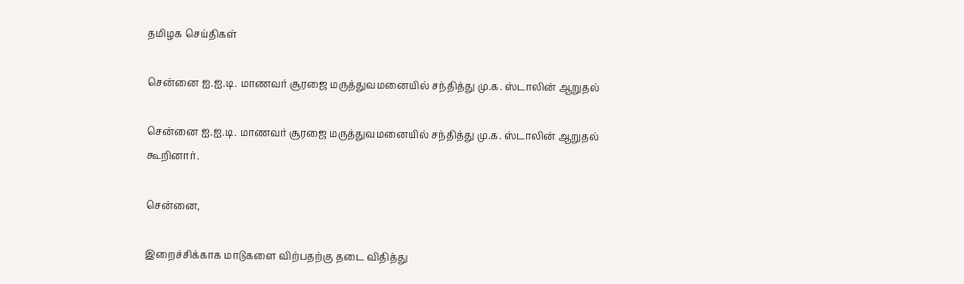தமிழக செய்திகள்

சென்னை ஐ.ஐ.டி. மாணவர் சூரஜை மருத்துவமனையில் சந்தித்து மு.க. ஸ்டாலின் ஆறுதல்

சென்னை ஐ.ஐ.டி. மாணவர் சூரஜை மருத்துவமனையில் சந்தித்து மு.க. ஸ்டாலின் ஆறுதல் கூறினார்.

சென்னை,

இறைச்சிக்காக மாடுகளை விற்பதற்கு தடை விதித்து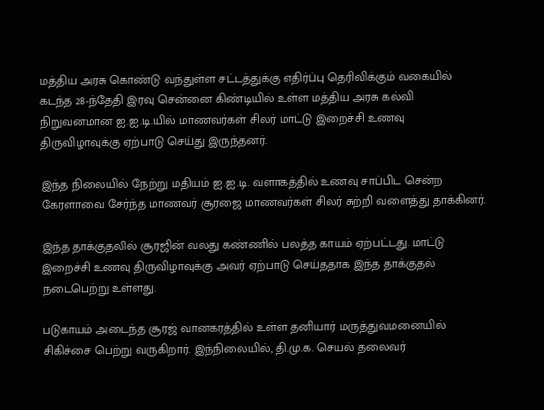மத்திய அரசு கொண்டு வந்துள்ள சட்டத்துக்கு எதிர்ப்பு தெரிவிக்கும் வகையில் கடந்த 28-ந்தேதி இரவு சென்னை கிண்டியில் உள்ள மத்திய அரசு கல்வி நிறுவனமான ஐ.ஐ.டி.யில் மாணவர்கள் சிலர் மாட்டு இறைச்சி உணவு திருவிழாவுக்கு ஏற்பாடு செய்து இருந்தனர்.

இந்த நிலையில் நேற்று மதியம் ஐ.ஐ.டி. வளாகத்தில் உணவு சாப்பிட சென்ற கேரளாவை சேர்ந்த மாணவர் சூரஜை மாணவர்கள் சிலர் சுற்றி வளைத்து தாக்கினர்.

இந்த தாக்குதலில் சூரஜின் வலது கண்ணில் பலத்த காயம் ஏற்பட்டது. மாட்டு இறைச்சி உணவு திருவிழாவுக்கு அவர் ஏற்பாடு செய்ததாக இந்த தாக்குதல் நடைபெற்று உள்ளது.

படுகாயம் அடைந்த சூரஜ் வானகரத்தில் உள்ள தனியார் மருத்துவமனையில் சிகிச்சை பெற்று வருகிறார். இந்நிலையில், தி.மு.க. செயல் தலைவர்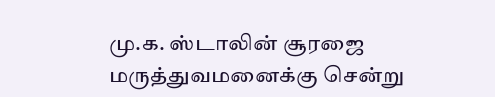மு.க. ஸ்டாலின் சூரஜை மருத்துவமனைக்கு சென்று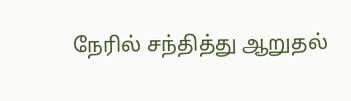நேரில் சந்தித்து ஆறுதல்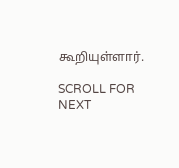கூறியுள்ளார்.

SCROLL FOR NEXT